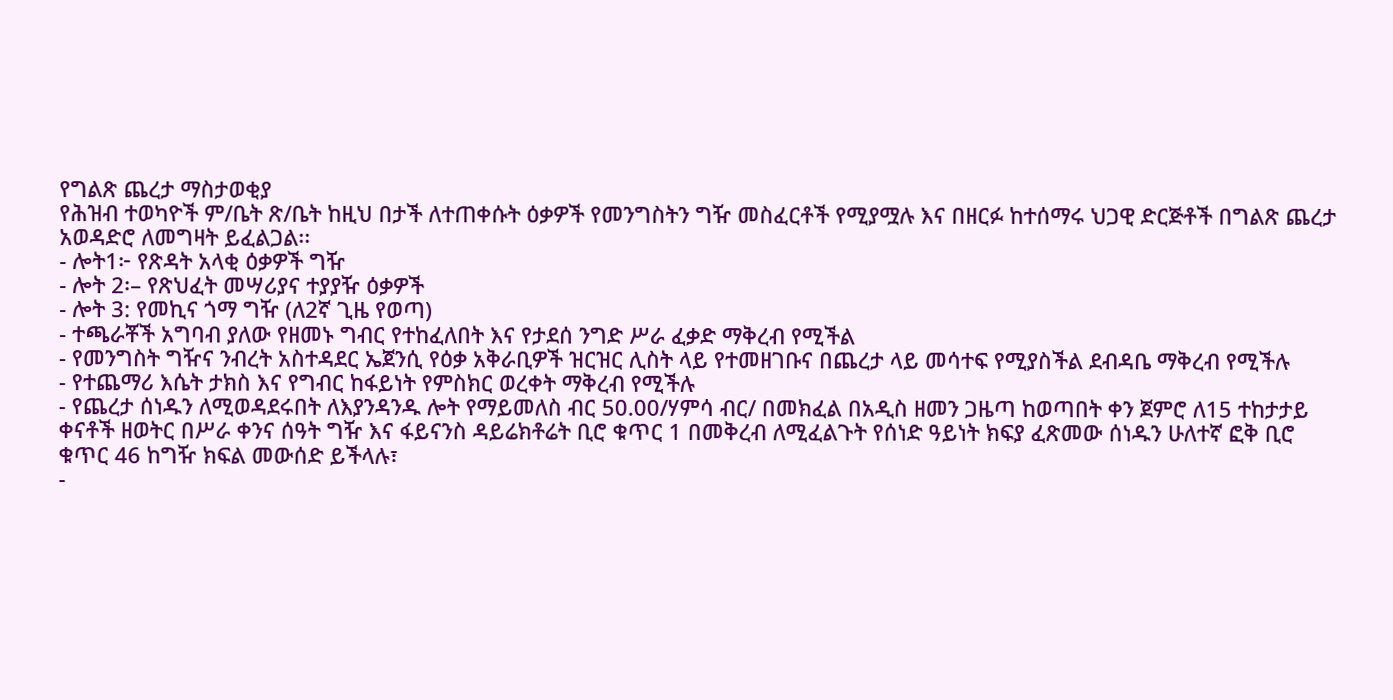የግልጽ ጨረታ ማስታወቂያ
የሕዝብ ተወካዮች ም/ቤት ጽ/ቤት ከዚህ በታች ለተጠቀሱት ዕቃዎች የመንግስትን ግዥ መስፈርቶች የሚያሟሉ እና በዘርፉ ከተሰማሩ ህጋዊ ድርጅቶች በግልጽ ጨረታ አወዳድሮ ለመግዛት ይፈልጋል፡፡
- ሎት1፦ የጽዳት አላቂ ዕቃዎች ግዥ
- ሎት 2፡– የጽህፈት መሣሪያና ተያያዥ ዕቃዎች
- ሎት 3: የመኪና ጎማ ግዥ (ለ2ኛ ጊዜ የወጣ)
- ተጫራቾች አግባብ ያለው የዘመኑ ግብር የተከፈለበት እና የታደሰ ንግድ ሥራ ፈቃድ ማቅረብ የሚችል
- የመንግስት ግዥና ንብረት አስተዳደር ኤጀንሲ የዕቃ አቅራቢዎች ዝርዝር ሊስት ላይ የተመዘገቡና በጨረታ ላይ መሳተፍ የሚያስችል ደብዳቤ ማቅረብ የሚችሉ
- የተጨማሪ እሴት ታክስ እና የግብር ከፋይነት የምስክር ወረቀት ማቅረብ የሚችሉ
- የጨረታ ሰነዱን ለሚወዳደሩበት ለእያንዳንዱ ሎት የማይመለስ ብር 50.00/ሃምሳ ብር/ በመክፈል በአዲስ ዘመን ጋዜጣ ከወጣበት ቀን ጀምሮ ለ15 ተከታታይ ቀናቶች ዘወትር በሥራ ቀንና ሰዓት ግዥ እና ፋይናንስ ዳይሬክቶሬት ቢሮ ቁጥር 1 በመቅረብ ለሚፈልጉት የሰነድ ዓይነት ክፍያ ፈጽመው ሰነዱን ሁለተኛ ፎቅ ቢሮ ቁጥር 46 ከግዥ ክፍል መውሰድ ይችላሉ፣
-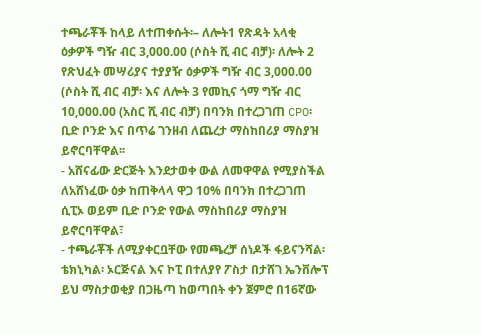ተጫራቾች ከላይ ለተጠቀሱት፡– ለሎት1 የጽዳት አላቂ ዕቃዎች ግዥ ብር 3,000.00 (ሶስት ሺ ብር ብቻ)፡ ለሎት 2 የጽህፈት መሣሪያና ተያያዥ ዕቃዎች ግዥ ብር 3,000.00 (ሶስት ሺ ብር ብቻ፡ እና ለሎት 3 የመኪና ጎማ ግዥ ብር 10,000.00 (አስር ሺ ብር ብቻ) በባንክ በተረጋገጠ CPO፡ ቢድ ቦንድ እና በጥሬ ገንዘብ ለጨረታ ማስከበሪያ ማስያዝ ይኖርባቸዋል፡፡
- አሸናፊው ድርጅት እንደታወቀ ውል ለመዋዋል የሚያስችል ለአሸነፈው ዕቃ ከጠቅላላ ዋጋ 10% በባንክ በተረጋገጠ ሲፒኦ ወይም ቢድ ቦንድ የውል ማስከበሪያ ማስያዝ ይኖርባቸዋል፣
- ተጫራቾች ለሚያቀርቧቸው የመጫረቻ ሰነዶች ፋይናንሻል፡ ቴክኒካል፡ ኦርጅናል እና ኮፒ በተለያየ ፖስታ በታሸገ ኤንቨሎፕ ይህ ማስታወቂያ በጋዜጣ ከወጣበት ቀን ጀምሮ በ16ኛው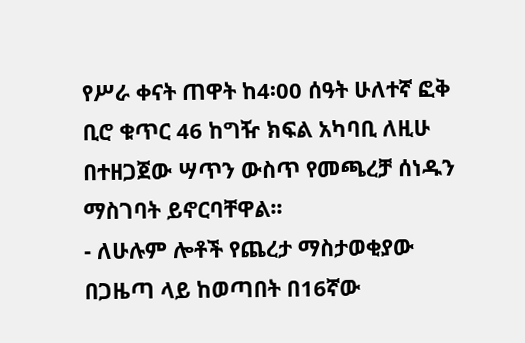የሥራ ቀናት ጠዋት ከ4፡00 ሰዓት ሁለተኛ ፎቅ ቢሮ ቁጥር 46 ከግዥ ክፍል አካባቢ ለዚሁ በተዘጋጀው ሣጥን ውስጥ የመጫረቻ ሰነዱን ማስገባት ይኖርባቸዋል፡፡
- ለሁሉም ሎቶች የጨረታ ማስታወቂያው በጋዜጣ ላይ ከወጣበት በ16ኛው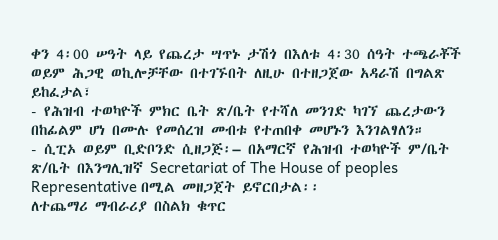ቀን 4፡00 ሠዓት ላይ የጨረታ ሣጥኑ ታሽጎ በእለቱ 4፡30 ሰዓት ተጫራቾች ወይም ሕጋዊ ወኪሎቻቸው በተገኙበት ለዚሁ በተዘጋጀው አዳራሽ በግልጽ ይከፈታል፣
- የሕዝብ ተወካዮች ምክር ቤት ጽ/ቤት የተሻለ መንገድ ካገኘ ጨረታውን በከፊልም ሆነ በሙሉ የመሰረዝ መብቱ የተጠበቀ መሆኑን እንገልፃለን።
- ሲፒኦ ወይም ቢድቦንድ ሲዘጋጅ፡– በአማርኛ የሕዝብ ተወካዮች ም/ቤት ጽ/ቤት በእንግሊዝኛ Secretariat of The House of peoples Representative በሚል መዘጋጀት ይኖርበታል፡፡
ለተጨማሪ ማብራሪያ በስልክ ቁጥር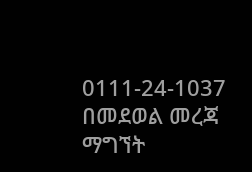0111-24-1037 በመደወል መረጃ ማግኘት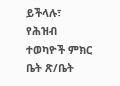ይችላሉ፣
የሕዝብ ተወካዮች ምክር ቤት ጽ/ቤት